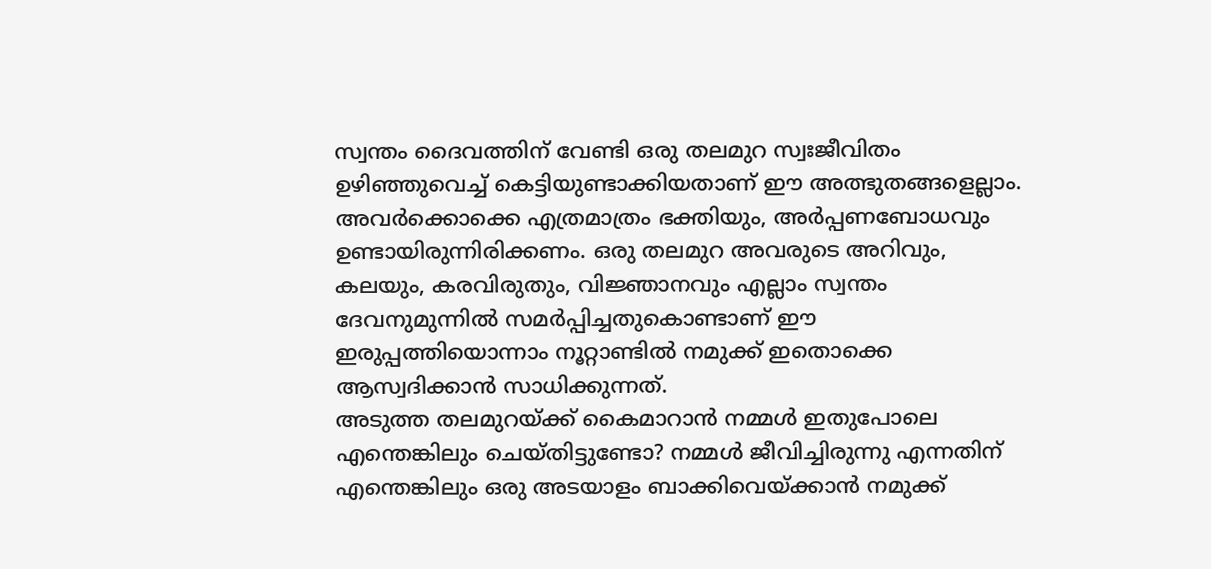സ്വന്തം ദൈവത്തിന് വേണ്ടി ഒരു തലമുറ സ്വഃജീവിതം ഉഴിഞ്ഞുവെച്ച് കെട്ടിയുണ്ടാക്കിയതാണ് ഈ അത്ഭുതങ്ങളെല്ലാം. അവർക്കൊക്കെ എത്രമാത്രം ഭക്തിയും, അർപ്പണബോധവും ഉണ്ടായിരുന്നിരിക്കണം. ഒരു തലമുറ അവരുടെ അറിവും, കലയും, കരവിരുതും, വിജ്ഞാനവും എല്ലാം സ്വന്തം ദേവനുമുന്നിൽ സമർപ്പിച്ചതുകൊണ്ടാണ് ഈ ഇരുപ്പത്തിയൊന്നാം നൂറ്റാണ്ടിൽ നമുക്ക് ഇതൊക്കെ ആസ്വദിക്കാൻ സാധിക്കുന്നത്.
അടുത്ത തലമുറയ്ക്ക് കൈമാറാൻ നമ്മൾ ഇതുപോലെ എന്തെങ്കിലും ചെയ്തിട്ടുണ്ടോ? നമ്മൾ ജീവിച്ചിരുന്നു എന്നതിന് എന്തെങ്കിലും ഒരു അടയാളം ബാക്കിവെയ്ക്കാൻ നമുക്ക്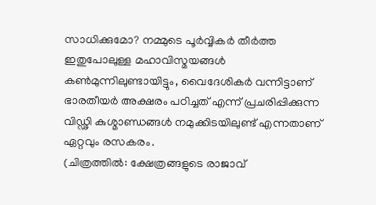സാധിക്കുമോ? നമ്മുടെ പൂർവ്വികർ തീർത്ത ഇതുപോലുള്ള മഹാവിസ്മയങ്ങൾ കൺമുന്നിലുണ്ടായിട്ടും, വൈദേശികർ വന്നിട്ടാണ് ഭാരതീയർ അക്ഷരം പഠിച്ചത് എന്ന് പ്രചരിപ്പിക്കുന്ന വിഡ്ഢി കുശ്മാണ്ഡങ്ങൾ നമുക്കിടയിലുണ്ട് എന്നതാണ് ഏറ്റവും രസകരം.
(ചിത്രത്തിൽ: ക്ഷേത്രങ്ങളുടെ രാജാവ്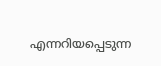എന്നറിയപ്പെടുന്ന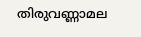തിരുവണ്ണാമല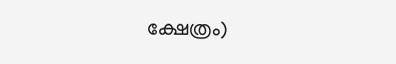ക്ഷേത്രം)